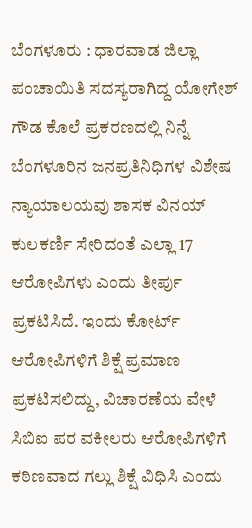ಬೆಂಗಳೂರು : ಧಾರವಾಡ ಜಿಲ್ಲಾ ಪಂಚಾಯಿತಿ ಸದಸ್ಯರಾಗಿದ್ದ ಯೋಗೇಶ್ ಗೌಡ ಕೊಲೆ ಪ್ರಕರಣದಲ್ಲಿ ನಿನ್ನೆ ಬೆಂಗಳೂರಿನ ಜನಪ್ರತಿನಿಧಿಗಳ ವಿಶೇಷ ನ್ಯಾಯಾಲಯವು ಶಾಸಕ ವಿನಯ್ ಕುಲಕರ್ಣಿ ಸೇರಿದಂತೆ ಎಲ್ಲಾ 17 ಆರೋಪಿಗಳು ಎಂದು ತೀರ್ಪು ಪ್ರಕಟಿಸಿದೆ. ಇಂದು ಕೋರ್ಟ್ ಆರೋಪಿಗಳಿಗೆ ಶಿಕ್ಷೆ ಪ್ರಮಾಣ ಪ್ರಕಟಿಸಲಿದ್ದು, ವಿಚಾರಣೆಯ ವೇಳೆ ಸಿಬಿಐ ಪರ ವಕೀಲರು ಆರೋಪಿಗಳಿಗೆ ಕಠಿಣವಾದ ಗಲ್ಲು ಶಿಕ್ಷೆ ವಿಧಿಸಿ ಎಂದು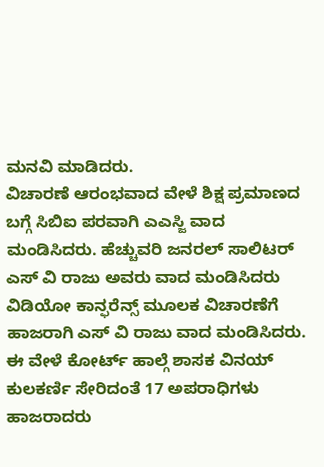ಮನವಿ ಮಾಡಿದರು.
ವಿಚಾರಣೆ ಆರಂಭವಾದ ವೇಳೆ ಶಿಕ್ಷ ಪ್ರಮಾಣದ ಬಗ್ಗೆ ಸಿಬಿಐ ಪರವಾಗಿ ಎಎಸ್ಜಿ ವಾದ ಮಂಡಿಸಿದರು. ಹೆಚ್ಚುವರಿ ಜನರಲ್ ಸಾಲಿಟರ್ ಎಸ್ ವಿ ರಾಜು ಅವರು ವಾದ ಮಂಡಿಸಿದರು ವಿಡಿಯೋ ಕಾನ್ಫರೆನ್ಸ್ ಮೂಲಕ ವಿಚಾರಣೆಗೆ ಹಾಜರಾಗಿ ಎಸ್ ವಿ ರಾಜು ವಾದ ಮಂಡಿಸಿದರು. ಈ ವೇಳೆ ಕೋರ್ಟ್ ಹಾಲ್ಗೆ ಶಾಸಕ ವಿನಯ್ ಕುಲಕರ್ಣಿ ಸೇರಿದಂತೆ 17 ಅಪರಾಧಿಗಳು ಹಾಜರಾದರು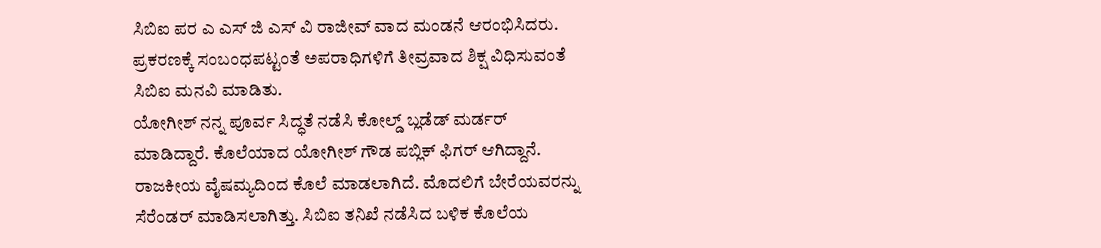ಸಿಬಿಐ ಪರ ಎ ಎಸ್ ಜಿ ಎಸ್ ವಿ ರಾಜೀವ್ ವಾದ ಮಂಡನೆ ಆರಂಭಿಸಿದರು. ಪ್ರಕರಣಕ್ಕೆ ಸಂಬಂಧಪಟ್ಟಂತೆ ಅಪರಾಧಿಗಳಿಗೆ ತೀವ್ರವಾದ ಶಿಕ್ಷ ವಿಧಿಸುವಂತೆ ಸಿಬಿಐ ಮನವಿ ಮಾಡಿತು.
ಯೋಗೀಶ್ ನನ್ನ ಪೂರ್ವ ಸಿದ್ಧತೆ ನಡೆಸಿ ಕೋಲ್ಡ್ ಬ್ಲಡೆಡ್ ಮರ್ಡರ್ ಮಾಡಿದ್ದಾರೆ. ಕೊಲೆಯಾದ ಯೋಗೀಶ್ ಗೌಡ ಪಬ್ಲಿಕ್ ಫಿಗರ್ ಆಗಿದ್ದಾನೆ. ರಾಜಕೀಯ ವೈಷಮ್ಯದಿಂದ ಕೊಲೆ ಮಾಡಲಾಗಿದೆ. ಮೊದಲಿಗೆ ಬೇರೆಯವರನ್ನು ಸೆರೆಂಡರ್ ಮಾಡಿಸಲಾಗಿತ್ತು. ಸಿಬಿಐ ತನಿಖೆ ನಡೆಸಿದ ಬಳಿಕ ಕೊಲೆಯ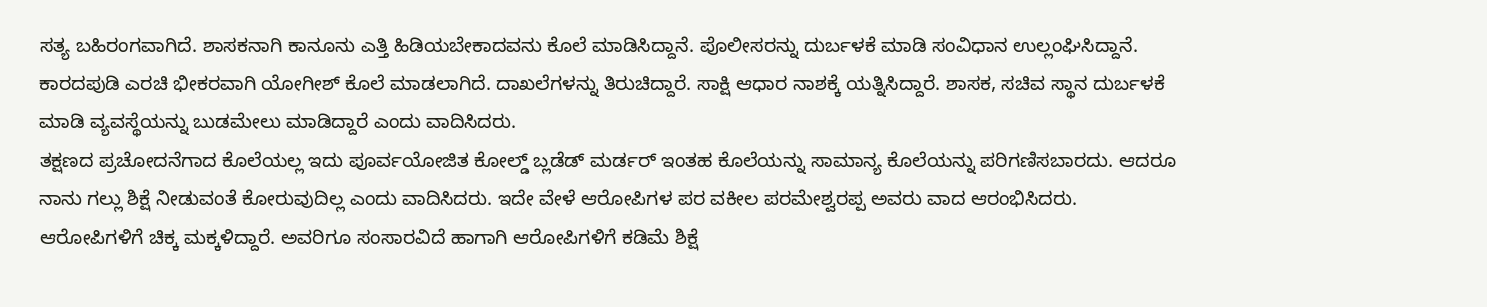ಸತ್ಯ ಬಹಿರಂಗವಾಗಿದೆ. ಶಾಸಕನಾಗಿ ಕಾನೂನು ಎತ್ತಿ ಹಿಡಿಯಬೇಕಾದವನು ಕೊಲೆ ಮಾಡಿಸಿದ್ದಾನೆ. ಪೊಲೀಸರನ್ನು ದುರ್ಬಳಕೆ ಮಾಡಿ ಸಂವಿಧಾನ ಉಲ್ಲಂಘಿಸಿದ್ದಾನೆ. ಕಾರದಪುಡಿ ಎರಚಿ ಭೀಕರವಾಗಿ ಯೋಗೀಶ್ ಕೊಲೆ ಮಾಡಲಾಗಿದೆ. ದಾಖಲೆಗಳನ್ನು ತಿರುಚಿದ್ದಾರೆ. ಸಾಕ್ಷಿ ಆಧಾರ ನಾಶಕ್ಕೆ ಯತ್ನಿಸಿದ್ದಾರೆ. ಶಾಸಕ, ಸಚಿವ ಸ್ಥಾನ ದುರ್ಬಳಕೆ ಮಾಡಿ ವ್ಯವಸ್ಥೆಯನ್ನು ಬುಡಮೇಲು ಮಾಡಿದ್ದಾರೆ ಎಂದು ವಾದಿಸಿದರು.
ತಕ್ಷಣದ ಪ್ರಚೋದನೆಗಾದ ಕೊಲೆಯಲ್ಲ ಇದು ಪೂರ್ವಯೋಜಿತ ಕೋಲ್ಡ್ ಬ್ಲಡೆಡ್ ಮರ್ಡರ್ ಇಂತಹ ಕೊಲೆಯನ್ನು ಸಾಮಾನ್ಯ ಕೊಲೆಯನ್ನು ಪರಿಗಣಿಸಬಾರದು. ಆದರೂ ನಾನು ಗಲ್ಲು ಶಿಕ್ಷೆ ನೀಡುವಂತೆ ಕೋರುವುದಿಲ್ಲ ಎಂದು ವಾದಿಸಿದರು. ಇದೇ ವೇಳೆ ಆರೋಪಿಗಳ ಪರ ವಕೀಲ ಪರಮೇಶ್ವರಪ್ಪ ಅವರು ವಾದ ಆರಂಭಿಸಿದರು. ಆರೋಪಿಗಳಿಗೆ ಚಿಕ್ಕ ಮಕ್ಕಳಿದ್ದಾರೆ. ಅವರಿಗೂ ಸಂಸಾರವಿದೆ ಹಾಗಾಗಿ ಆರೋಪಿಗಳಿಗೆ ಕಡಿಮೆ ಶಿಕ್ಷೆ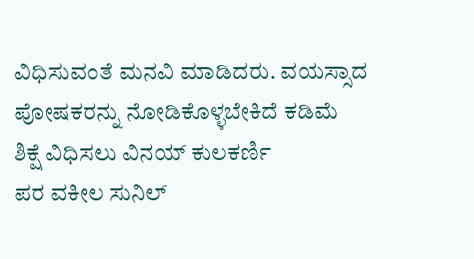ವಿಧಿಸುವಂತೆ ಮನವಿ ಮಾಡಿದರು. ವಯಸ್ಸಾದ ಪೋಷಕರನ್ನು ನೋಡಿಕೊಳ್ಳಬೇಕಿದೆ ಕಡಿಮೆ ಶಿಕ್ಷೆ ವಿಧಿಸಲು ವಿನಯ್ ಕುಲಕರ್ಣಿ
ಪರ ವಕೀಲ ಸುನಿಲ್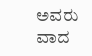ಅವರು ವಾದ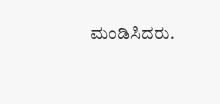ಮಂಡಿಸಿದರು.